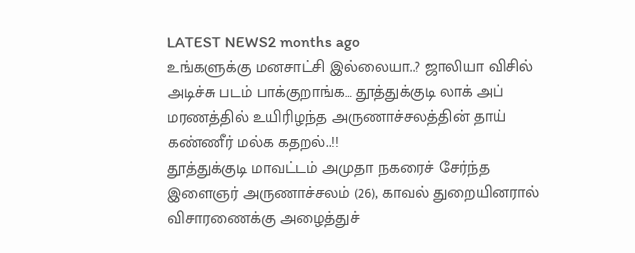LATEST NEWS2 months ago
உங்களுக்கு மனசாட்சி இல்லையா..? ஜாலியா விசில் அடிச்சு படம் பாக்குறாங்க… தூத்துக்குடி லாக் அப் மரணத்தில் உயிரிழந்த அருணாச்சலத்தின் தாய் கண்ணீர் மல்க கதறல்..!!
தூத்துக்குடி மாவட்டம் அமுதா நகரைச் சேர்ந்த இளைஞர் அருணாச்சலம் (26), காவல் துறையினரால் விசாரணைக்கு அழைத்துச்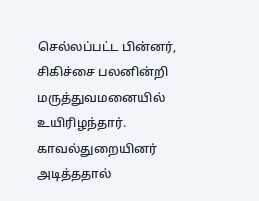செல்லப்பட்ட பின்னர், சிகிச்சை பலனின்றி மருத்துவமனையில் உயிரிழந்தார். காவல்துறையினர் அடித்ததால்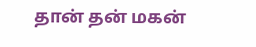தான் தன் மகன்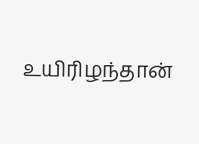உயிரிழந்தான்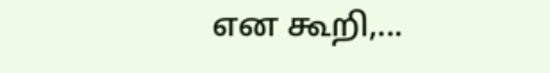என கூறி,...